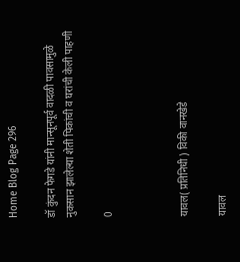Home Blog Page 296

डॉ कुंदन फेगडे यांनी मान्सूनपूर्व वादळी पावसामुळे नुकसान झालेल्या शेती पिकांची व घरांची केली पाहणी

0



यावल( प्रतिनिधी ) विकी वानखेडे

यावल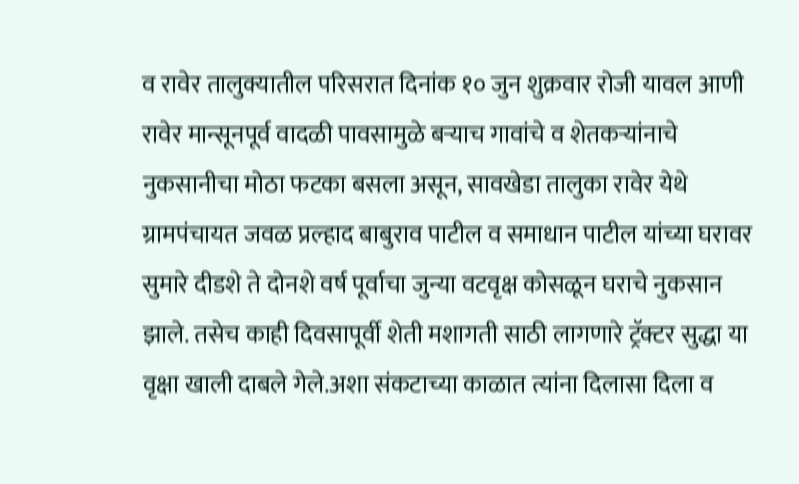व रावेर तालुक्यातील परिसरात दिनांक १० जुन शुक्रवार रोजी यावल आणी रावेर मान्सूनपूर्व वादळी पावसामुळे बऱ्याच गावांचे व शेतकऱ्यांनाचे नुकसानीचा मोठा फटका बसला असून, सावखेडा तालुका रावेर येथे ग्रामपंचायत जवळ प्रल्हाद बाबुराव पाटील व समाधान पाटील यांच्या घरावर सुमारे दीडशे ते दोनशे वर्ष पूर्वाचा जुन्या वटवृक्ष कोसळून घराचे नुकसान झाले. तसेच काही दिवसापूर्वी शेती मशागती साठी लागणारे ट्रॅक्टर सुद्धा या वृक्षा खाली दाबले गेले.अशा संकटाच्या काळात त्यांना दिलासा दिला व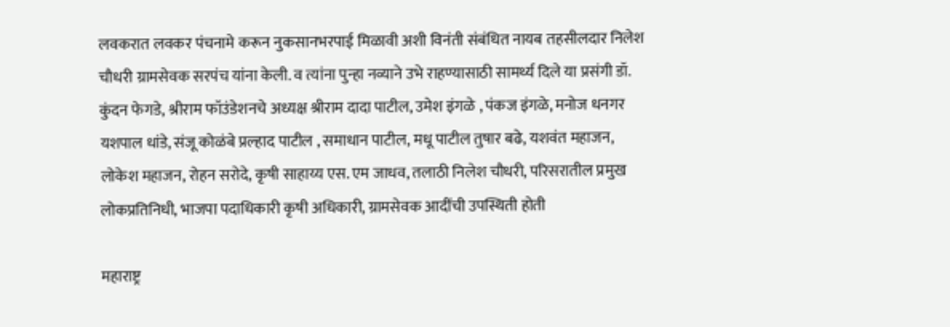लवकरात लवकर पंचनामे करून नुकसानभरपाई मिळावी अशी विनंती संबंधित नायब तहसीलदार निलेश चौधरी ग्रामसेवक सरपंच यांना केली. व त्यांना पुन्हा नव्याने उभे राहण्यासाठी सामर्थ्य दिले या प्रसंगी डॉ. कुंदन फेगडे, श्रीराम फॉउंडेशनचे अध्यक्ष श्रीराम दादा पाटील, उमेश इंगळे , पंकज इंगळे, मनोज धनगर यशपाल धांडे, संजू कोळंबे प्रल्हाद पाटील , समाधान पाटील, मधू पाटील तुषार बढे, यशवंत महाजन, लोकेश महाजन, रोहन सरोदे, कृषी साहाय्य एस. एम जाधव, तलाठी निलेश चौधरी, परिसरातील प्रमुख लोकप्रतिनिधी, भाजपा पदाधिकारी कृषी अधिकारी, ग्रामसेवक आदींची उपस्थिती होती

महाराष्ट्र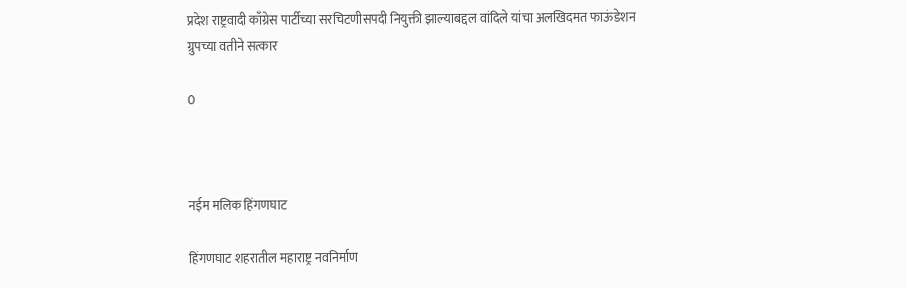प्रदेश राष्ट्रवादी काँग्रेस पार्टीच्या सरचिटणीसपदी नियुक्ती झाल्याबद्दल वांदिले यांचा अलखिदमत फाऊंडेशन ग्रुपच्या वतीने सत्कार

0



नईम मलिक हिंगणघाट

हिंगणघाट शहरातील महाराष्ट्र नवनिर्माण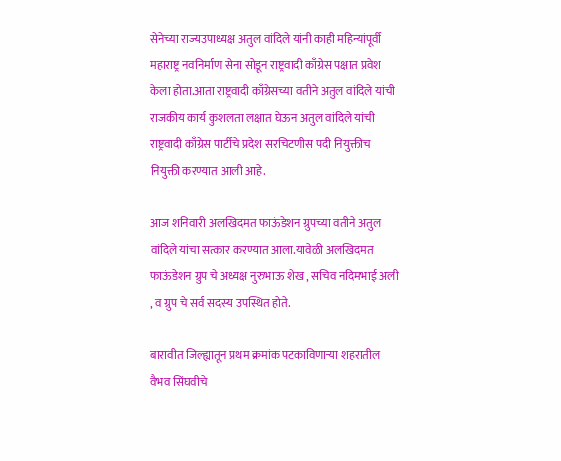सेनेच्या राज्यउपाध्यक्ष अतुल वांदिले यांनी काही महिन्यांपूर्वी महाराष्ट्र नवनिर्माण सेना सोडून राष्ट्रवादी काँग्रेस पक्षात प्रवेश केला होता.आता राष्ट्रवादी काँग्रेसच्या वतीने अतुल वांदिले यांची राजकीय कार्य कुशलता लक्षात घेऊन अतुल वांदिले यांची राष्ट्रवादी काँग्रेस पार्टीचे प्रदेश सरचिटणीस पदी नियुक्तीच नियुक्ती करण्यात आली आहे.

आज शनिवारी अलखिदमत फाऊंडेशन ग्रुपच्या वतीने अतुल वांदिले यांचा सत्कार करण्यात आला.यावेळी अलखिदमत फाऊंडेशन ग्रुप चे अध्यक्ष नुरुभाऊ शेख , सचिव नदिमभाई अली , व ग्रुप चे सर्व सदस्य उपस्थित होते.

बारावीत जिल्ह्यातून प्रथम क्रमांक पटकाविणाऱ्या शहरातील वैभव सिंघवीचे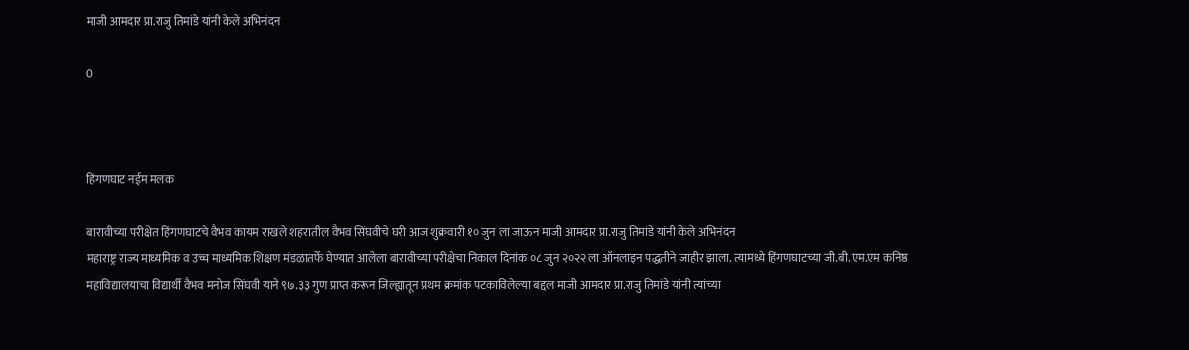माजी आमदार प्रा.राजु तिमांडे यांनी केले अभिनंदन

0



हिंगणघाट नईम मलक

बारावीच्या परीक्षेत हिंगणघाटचे वैभव कायम राखले शहरातील वैभव सिंघवीचे घरी आज शुक्रवारी १० जुन ला जाऊन माजी आमदार प्रा.राजु तिमांडे यांनी केले अभिनंदन
महाराष्ट्र राज्य माध्यमिक व उच्च माध्यमिक शिक्षण मंडळातर्फे घेण्यात आलेला बारावीच्या परीक्षेचा निकाल दिनांक ०८ जुन २०२२ ला ऑनलाइन पद्धतीने जाहीर झाला. त्यामध्ये हिंगणघाटच्या जी.बी.एम.एम कनिष्ठ महाविद्यालयाचा विद्यार्थी वैभव मनोज सिंघवी याने ९७.३३ गुण प्राप्त करून जिल्ह्यातून प्रथम क्रमांक पटकाविलेल्या बद्दल माजी आमदार प्रा.राजु तिमांडे यांनी त्यांच्या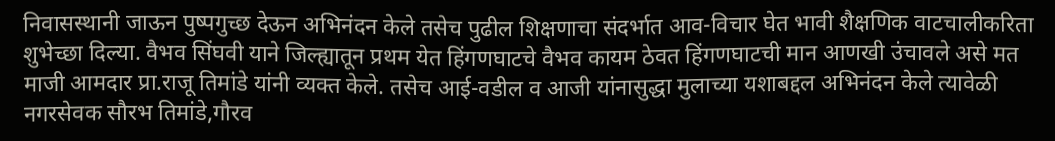निवासस्थानी जाऊन पुष्पगुच्छ देऊन अभिनंदन केले तसेच पुढील शिक्षणाचा संदर्भात आव-विचार घेत भावी शैक्षणिक वाटचालीकरिता शुभेच्छा दिल्या. वैभव सिंघवी याने जिल्ह्यातून प्रथम येत हिंगणघाटचे वैभव कायम ठेवत हिंगणघाटची मान आणखी उंचावले असे मत माजी आमदार प्रा.राजू तिमांडे यांनी व्यक्त केले. तसेच आई-वडील व आजी यांनासुद्धा मुलाच्या यशाबद्दल अभिनंदन केले त्यावेळी नगरसेवक सौरभ तिमांडे,गौरव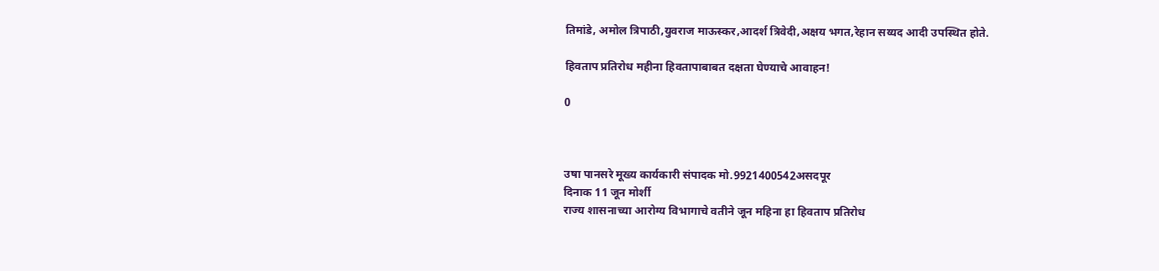तिमांडे, अमोल त्रिपाठी,युवराज माऊस्कर,आदर्श त्रिवेदी,अक्षय भगत,रेहान सय्यद आदी उपस्थित होते.

हिवताप प्रतिरोध महीना हिवतापाबाबत दक्षता घेण्याचे आवाहन!

0



उषा पानसरे मूख्य कार्यकारी संपादक मो.9921400542असदपूर
दिनाक 11 जून मोर्शी
राज्य शासनाच्या आरोग्य विभागाचे वतीने जून महिना हा हिवताप प्रतिरोध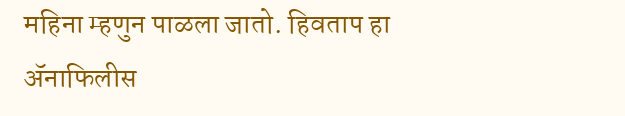महिना म्हणुन पाळला जातो. हिवताप हा ॲनाफिलीस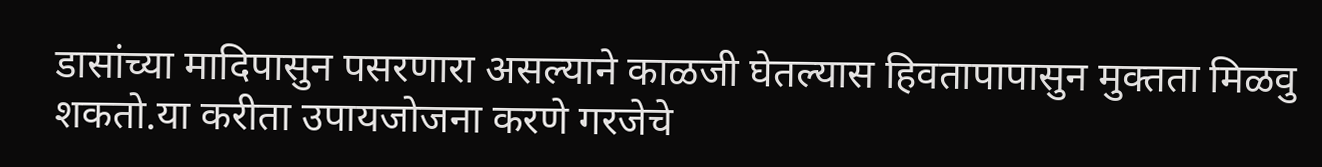डासांच्या मादिपासुन पसरणारा असल्याने काळजी घेतल्यास हिवतापापासुन मुक्तता मिळवु शकतो.या करीता उपायजोजना करणे गरजेचे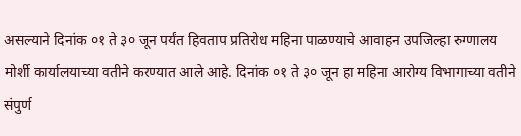असल्याने दिनांक ०१ ते ३० जून पर्यंत हिवताप प्रतिरोध महिना पाळण्याचे आवाहन उपजिल्हा रुग्णालय मोर्शी कार्यालयाच्या वतीने करण्यात आले आहे. दिनांक ०१ ते ३० जून हा महिना आरोग्य विभागाच्या वतीने संपुर्ण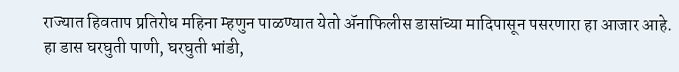राज्यात हिवताप प्रतिरोध महिना म्हणुन पाळण्यात येतो ॲनाफिलीस डासांच्या मादिपासून पसरणारा हा आजार आहे. हा डास घरघुती पाणी, घरघुती भांडी,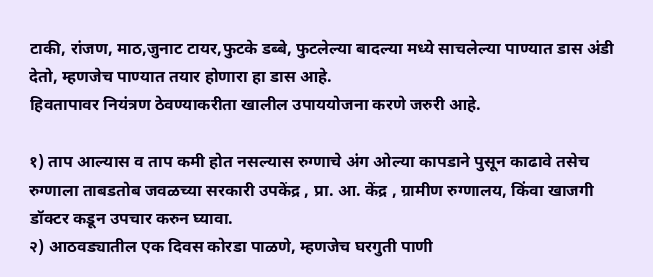टाकी, रांजण, माठ,जुनाट टायर,फुटके डब्बे, फुटलेल्या बादल्या मध्ये साचलेल्या पाण्यात डास अंडी देतो, म्हणजेच पाण्यात तयार होणारा हा डास आहे.
हिवतापावर नियंत्रण ठेवण्याकरीता खालील उपाययोजना करणे जरुरी आहे.

१) ताप आल्यास व ताप कमी होत नसल्यास रुग्णाचे अंग ओल्या कापडाने पुसून काढावे तसेच रुग्णाला ताबडतोब जवळच्या सरकारी उपकेंद्र , प्रा. आ. केंद्र , ग्रामीण रुग्णालय, किंवा खाजगी डॉक्टर कडून उपचार करुन घ्यावा.
२) आठवड्यातील एक दिवस कोरडा पाळणे, म्हणजेच घरगुती पाणी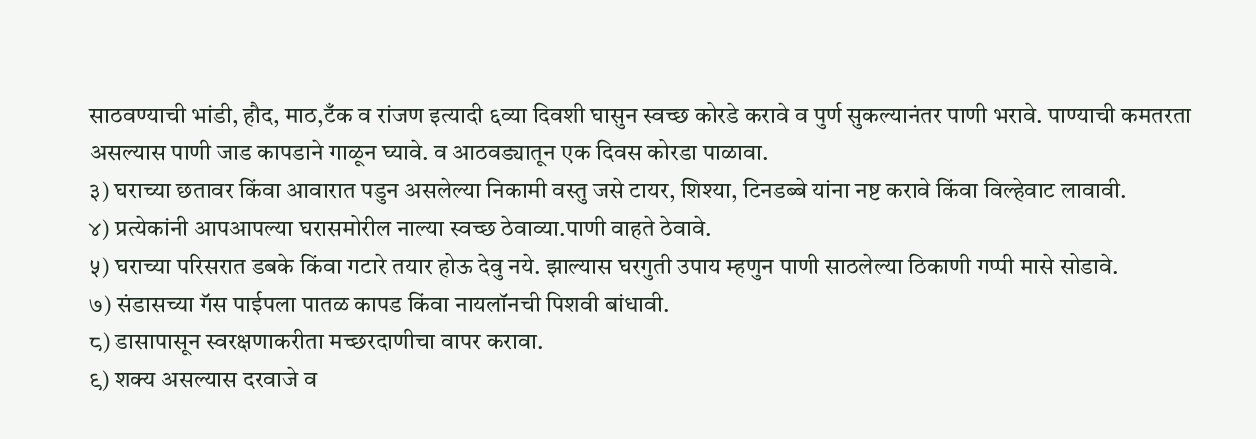साठवण्याची भांडी, हौद, माठ,टँक व रांजण इत्यादी ६व्या दिवशी घासुन स्वच्छ कोरडे करावे व पुर्ण सुकल्यानंतर पाणी भरावे. पाण्याची कमतरता असल्यास पाणी जाड कापडाने गाळून घ्यावे. व आठवड्यातून एक दिवस कोरडा पाळावा.
३) घराच्या छतावर किंवा आवारात पडुन असलेल्या निकामी वस्तु जसे टायर, शिश्या, टिनडब्बे यांना नष्ट करावे किंवा विल्हेवाट लावावी.
४) प्रत्येकांनी आपआपल्या घरासमोरील नाल्या स्वच्छ ठेवाव्या.पाणी वाहते ठेवावे.
५) घराच्या परिसरात डबके किंवा गटारे तयार होऊ देवु नये. झाल्यास घरगुती उपाय म्हणुन पाणी साठलेल्या ठिकाणी गप्पी मासे सोडावे.
७) संडासच्या गॅस पाईपला पातळ कापड किंवा नायलॉनची पिशवी बांधावी.
८) डासापासून स्वरक्षणाकरीता मच्छरदाणीचा वापर करावा.
९) शक्य असल्यास दरवाजे व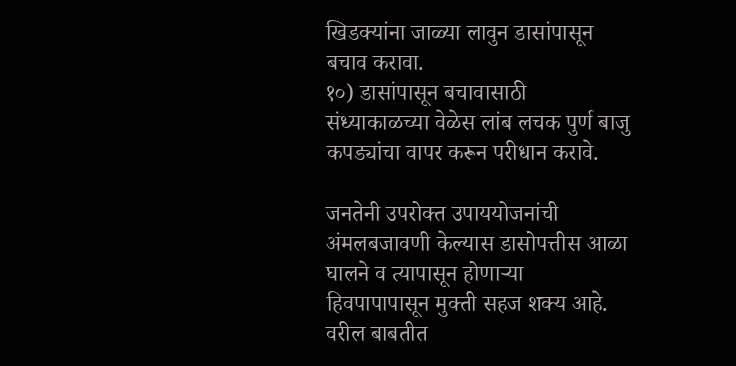खिडक्यांना जाळ्या लावुन डासांपासून बचाव करावा.
१०) डासांपासून बचावासाठी संध्याकाळच्या वेळेस लांब लचक पुर्ण बाजु कपड्यांचा वापर करून परीधान करावे.

जनतेनी उपरोक्त उपाययोजनांची अंमलबजावणी केल्यास डासोपत्तीस आळा घालने व त्यापासून होणाऱ्या हिवपापापासून मुक्ती सहज शक्य आहे.
वरील बाबतीत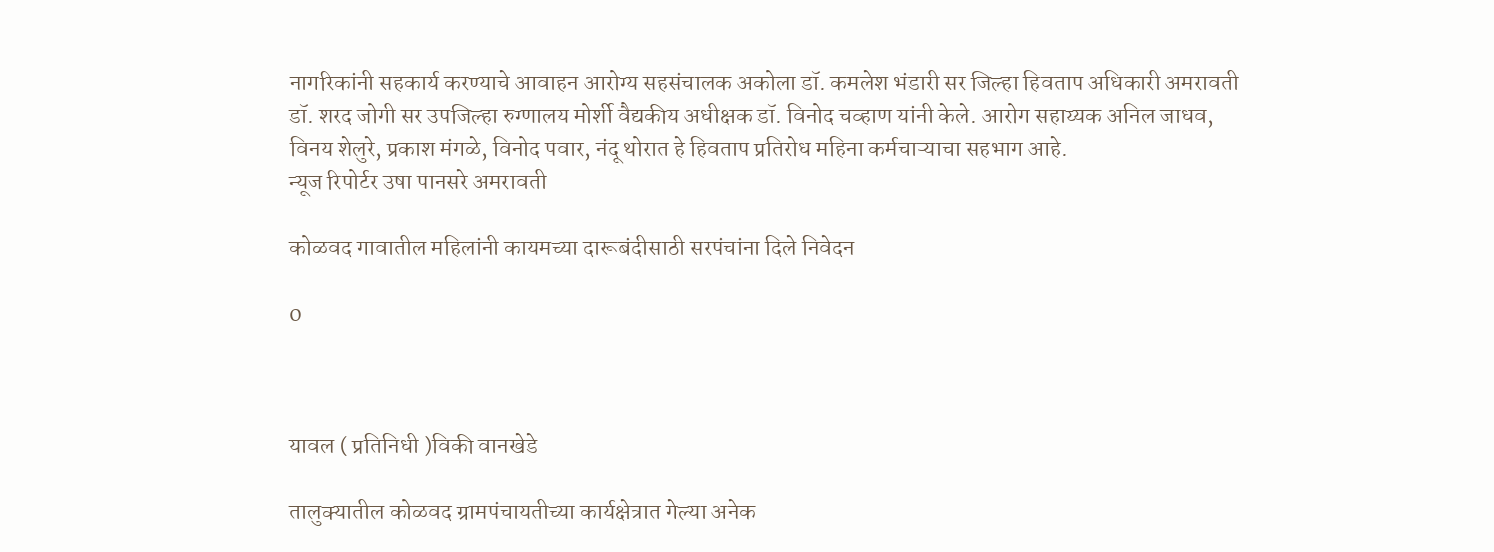नागरिकांनी सहकार्य करण्याचे आवाहन आरोग्य सहसंचालक अकोला डॉ. कमलेश भंडारी सर जिल्हा हिवताप अधिकारी अमरावती
डॉ. शरद जोगी सर उपजिल्हा रुग्णालय मोर्शी वैद्यकीय अधीक्षक डॉ. विनोद चव्हाण यांनी केले. आरोग सहाय्यक अनिल जाधव, विनय शेलुरे, प्रकाश मंगळे, विनोद पवार, नंदू थोरात हे हिवताप प्रतिरोध महिना कर्मचाऱ्याचा सहभाग आहे.
न्यूज रिपोर्टर उषा पानसरे अमरावती

कोळवद गावातील महिलांनी कायमच्या दारूबंदीसाठी सरपंचांना दिले निवेदन

0



यावल ( प्रतिनिधी )विकी वानखेडे

तालुक्यातील कोळवद ग्रामपंचायतीच्या कार्यक्षेत्रात गेल्या अनेक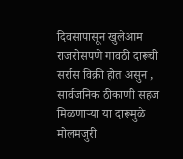दिवसापासून खुलेआम राजरोसपणे गावठी दारूची सर्रास विक्री होत असुन , सार्वजनिक ठीकाणी सहज मिळणाऱ्या या दारूमुळे मोलमजुरी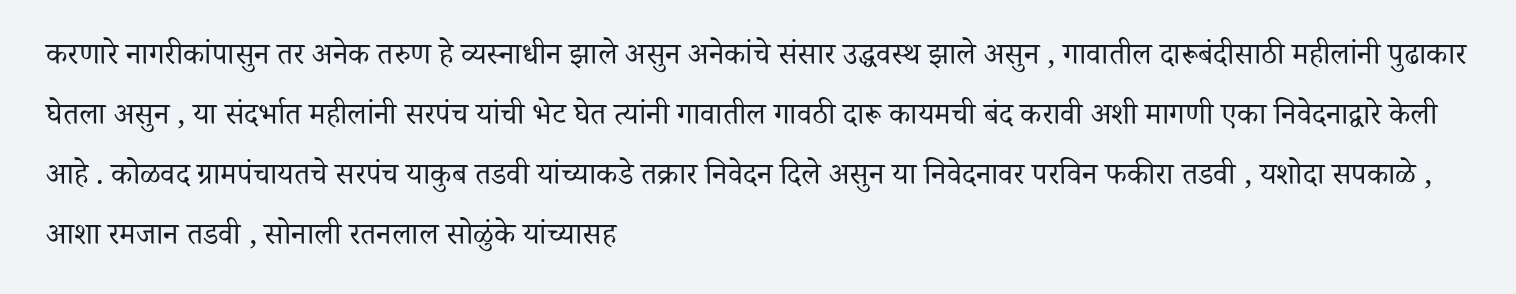करणारे नागरीकांपासुन तर अनेक तरुण हे व्यस्नाधीन झाले असुन अनेकांचे संसार उद्धवस्थ झाले असुन , गावातील दारूबंदीसाठी महीलांनी पुढाकार घेतला असुन , या संदर्भात महीलांनी सरपंच यांची भेट घेत त्यांनी गावातील गावठी दारू कायमची बंद करावी अशी मागणी एका निवेदनाद्वारे केली आहे . कोळवद ग्रामपंचायतचे सरपंच याकुब तडवी यांच्याकडे तक्रार निवेदन दिले असुन या निवेदनावर परविन फकीरा तडवी , यशोदा सपकाळे , आशा रमजान तडवी , सोनाली रतनलाल सोळुंके यांच्यासह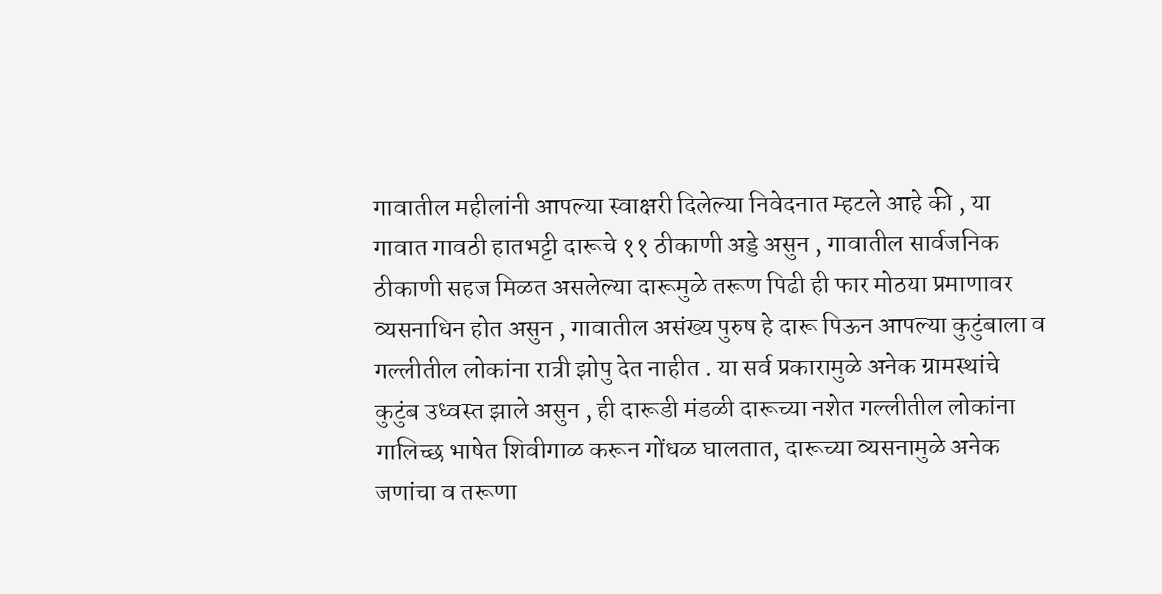गावातील महीलांनी आपल्या स्वाक्षरी दिलेल्या निवेदनात म्हटले आहे की , या गावात गावठी हातभट्टी दारूचे ११ ठीकाणी अड्डे असुन , गावातील सार्वजनिक ठीकाणी सहज मिळत असलेल्या दारूमुळे तरूण पिढी ही फार मोठया प्रमाणावर व्यसनाधिन होत असुन , गावातील असंख्य पुरुष हे दारू पिऊन आपल्या कुटुंबाला व गल्लीतील लोकांना रात्री झोपु देत नाहीत . या सर्व प्रकारामुळे अनेक ग्रामस्थांचे कुटुंब उध्वस्त झाले असुन , ही दारूडी मंडळी दारूच्या नशेत गल्लीतील लोकांना गालिच्छ भाषेत शिवीगाळ करून गोंधळ घालतात, दारूच्या व्यसनामुळे अनेक जणांचा व तरूणा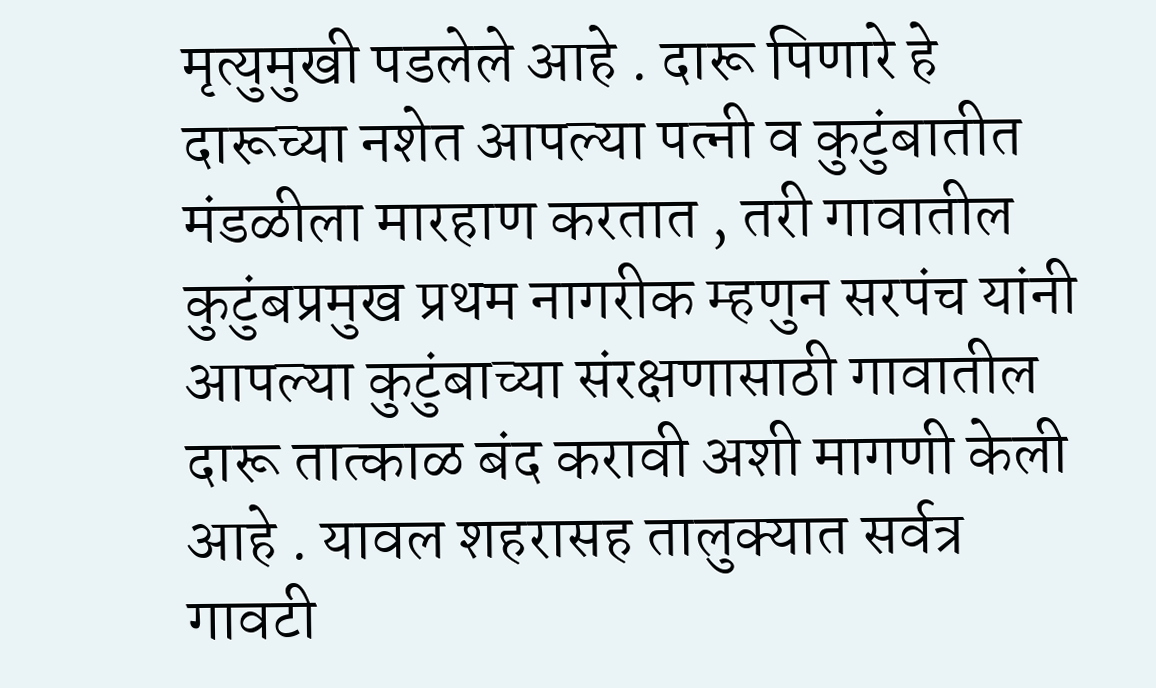मृत्युमुखी पडलेले आहे . दारू पिणारे हे दारूच्या नशेत आपल्या पत्नी व कुटुंबातीत मंडळीला मारहाण करतात , तरी गावातील कुटुंबप्रमुख प्रथम नागरीक म्हणुन सरपंच यांनी आपल्या कुटुंबाच्या संरक्षणासाठी गावातील दारू तात्काळ बंद करावी अशी मागणी केली आहे . यावल शहरासह तालुक्यात सर्वत्र गावटी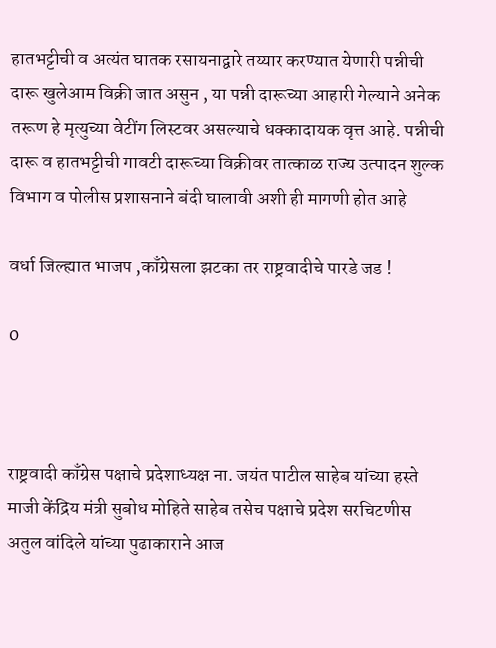हातभट्टीची व अत्यंत घातक रसायनाद्वारे तय्यार करण्यात येणारी पन्नीची दारू खुलेआम विक्री जात असुन , या पन्नी दारूच्या आहारी गेल्याने अनेक तरूण हे मृत्युच्या वेटींग लिस्टवर असल्याचे धक्कादायक वृत्त आहे. पन्नीची दारू व हातभट्टीची गावटी दारूच्या विक्रीवर तात्काळ राज्य उत्पादन शुल्क विभाग व पोलीस प्रशासनाने बंदी घालावी अशी ही मागणी होत आहे

वर्धा जिल्ह्यात भाजप ,काँग्रेसला झटका तर राष्ट्रवादीचे पारडे जड !

0



राष्ट्रवादी काँग्रेस पक्षाचे प्रदेशाध्यक्ष ना. जयंत पाटील साहेब यांच्या हस्ते माजी केंद्रिय मंत्री सुबोध मोहिते साहेब तसेच पक्षाचे प्रदेश सरचिटणीस अतुल वांदिले यांच्या पुढाकाराने आज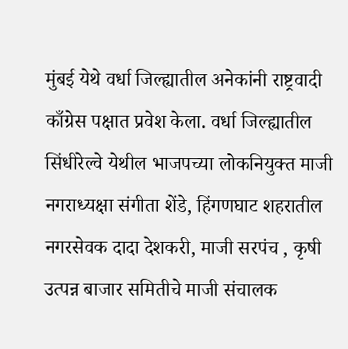मुंबई येथे वर्धा जिल्ह्यातील अनेकांनी राष्ट्रवादी काँग्रेस पक्षात प्रवेश केला. वर्धा जिल्ह्यातील सिंधीरेल्वे येथील भाजपच्या लोकनियुक्त माजी नगराध्यक्षा संगीता शेंडे, हिंगणघाट शहरातील नगरसेवक दादा देशकरी, माजी सरपंच , कृषी उत्पन्न बाजार समितीचे माजी संचालक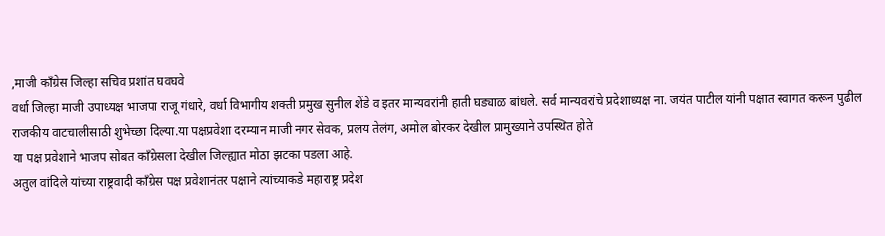,माजी कॉंग्रेस जिल्हा सचिव प्रशांत घवघवे
वर्धा जिल्हा माजी उपाध्यक्ष भाजपा राजू गंधारे, वर्धा विभागीय शक्ती प्रमुख सुनील शेंडे व इतर मान्यवरांनी हाती घड्याळ बांधले. सर्व मान्यवरांचे प्रदेशाध्यक्ष ना. जयंत पाटील यांनी पक्षात स्वागत करून पुढील राजकीय वाटचालीसाठी शुभेच्छा दिल्या.या पक्षप्रवेशा दरम्यान माजी नगर सेवक, प्रलय तेलंग, अमोल बोरकर देखील प्रामुख्याने उपस्थित होते
या पक्ष प्रवेशाने भाजप सोबत काँग्रेसला देखील जिल्ह्यात मोठा झटका पडला आहे.
अतुल वांदिले यांच्या राष्ट्रवादी काँग्रेस पक्ष प्रवेशानंतर पक्षाने त्यांच्याकडे महाराष्ट्र प्रदेश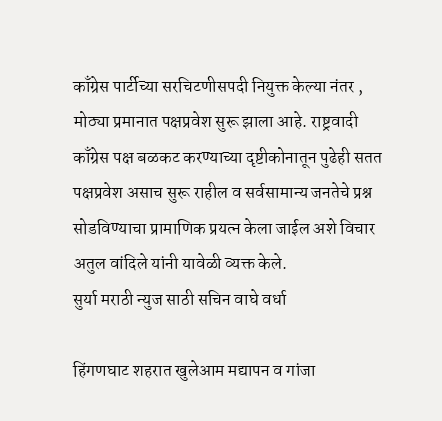काँग्रेस पार्टीच्या सरचिटणीसपदी नियुक्त केल्या नंतर , मोठ्या प्रमानात पक्षप्रवेश सुरू झाला आहे. राष्ट्रवादी काँग्रेस पक्ष बळकट करण्याच्या दृष्टीकोनातून पुढेही सतत पक्षप्रवेश असाच सुरू राहील व सर्वसामान्य जनतेचे प्रश्न सोडविण्याचा प्रामाणिक प्रयत्न केला जाईल अशे विचार अतुल वांदिले यांनी यावेळी व्यक्त केले.
सुर्या मराठी न्युज साठी सचिन वाघे वर्धा

हिंगणघाट शहरात खुलेआम मद्यापन व गांजा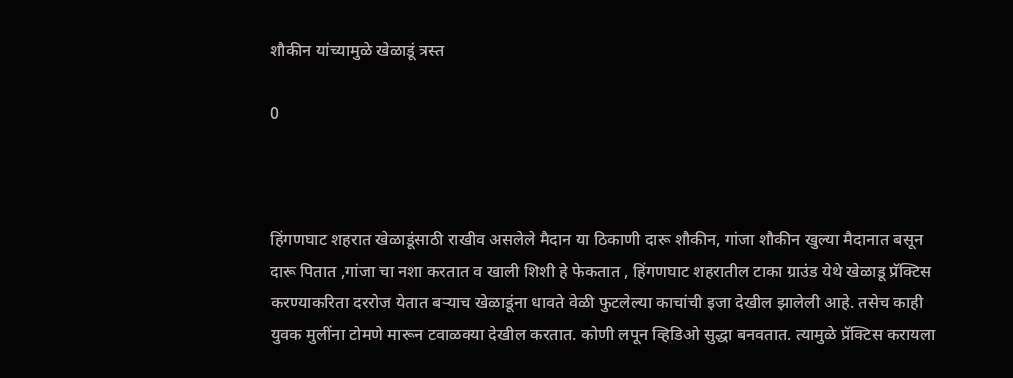शौकीन यांच्यामुळे खेळाडूं त्रस्त

0



हिंगणघाट शहरात खेळाडूंसाठी राखीव असलेले मैदान या ठिकाणी दारू शौकीन, गांजा शौकीन खुल्या मैदानात बसून दारू पितात ,गांजा चा नशा करतात व खाली शिशी हे फेकतात , हिंगणघाट शहरातील टाका ग्राउंड येथे खेळाडू प्रॅक्टिस करण्याकरिता दररोज येतात बऱ्याच खेळाडूंना धावते वेळी फुटलेल्या काचांची इजा देखील झालेली आहे. तसेच काही युवक मुलींना टोमणे मारून टवाळक्या देखील करतात. कोणी लपून व्हिडिओ सुद्धा बनवतात. त्यामुळे प्रॅक्टिस करायला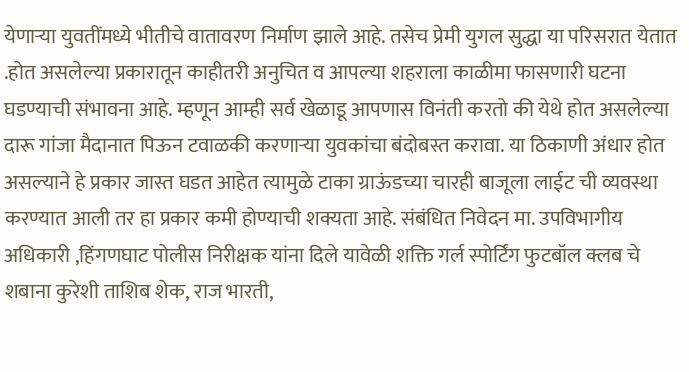येणाऱ्या युवतींमध्ये भीतीचे वातावरण निर्माण झाले आहे. तसेच प्रेमी युगल सुद्धा या परिसरात येतात .होत असलेल्या प्रकारातून काहीतरी अनुचित व आपल्या शहराला काळीमा फासणारी घटना घडण्याची संभावना आहे. म्हणून आम्ही सर्व खेळाडू आपणास विनंती करतो की येथे होत असलेल्या दारू गांजा मैदानात पिऊन टवाळकी करणाऱ्या युवकांचा बंदोबस्त करावा. या ठिकाणी अंधार होत असल्याने हे प्रकार जास्त घडत आहेत त्यामुळे टाका ग्राऊंडच्या चारही बाजूला लाईट ची व्यवस्था करण्यात आली तर हा प्रकार कमी होण्याची शक्यता आहे. संबंधित निवेदन मा. उपविभागीय अधिकारी ,हिंगणघाट पोलीस निरीक्षक यांना दिले यावेळी शक्ति गर्ल स्पोर्टिंग फुटबॉल क्लब चे शबाना कुरेशी ताशिब शेक, राज भारती,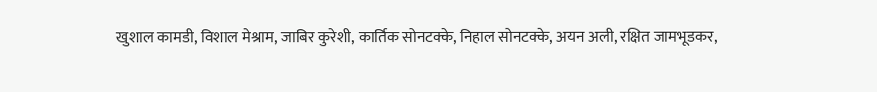खुशाल कामडी, विशाल मेश्राम, जाबिर कुरेशी, कार्तिक सोनटक्के, निहाल सोनटक्के, अयन अली, रक्षित जामभूडकर,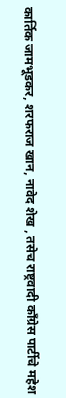कार्तिक जामभूडकर, शरफराज खान, नावेद शेख , तसेच राष्ट्रवादी काँग्रेस पार्टीचे महेश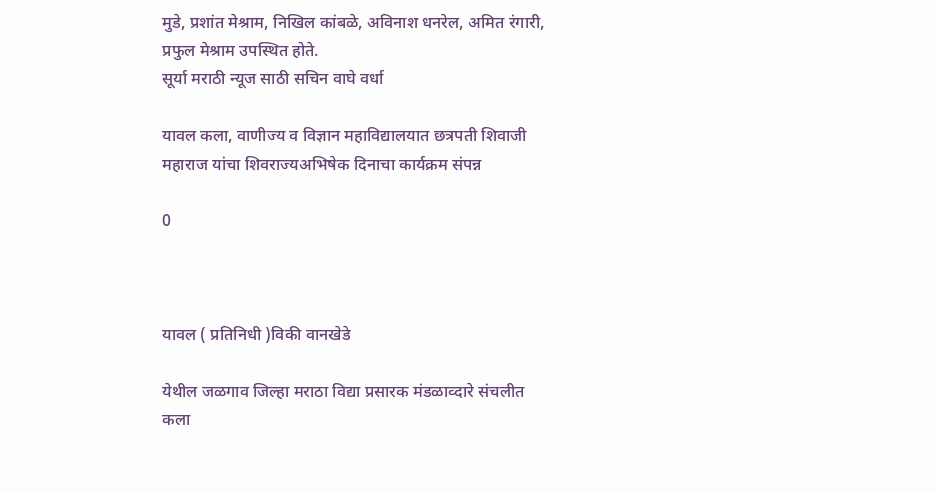मुडे, प्रशांत मेश्राम, निखिल कांबळे, अविनाश धनरेल, अमित रंगारी, प्रफुल मेश्राम उपस्थित होते.
सूर्या मराठी न्यूज साठी सचिन वाघे वर्धा

यावल कला, वाणीज्य व विज्ञान महाविद्यालयात छत्रपती शिवाजी महाराज यांचा शिवराज्यअभिषेक दिनाचा कार्यक्रम संपन्न

0



यावल ( प्रतिनिधी )विकी वानखेडे

येथील जळगाव जिल्हा मराठा विद्या प्रसारक मंडळाव्दारे संचलीत कला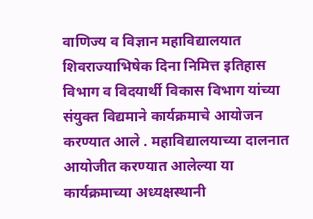वाणिज्य व विज्ञान महाविद्यालयात शिवराज्याभिषेक दिना निमित्त इतिहास विभाग व विदयार्थी विकास विभाग यांच्या संयुक्त विद्यमाने कार्यक्रमाचे आयोजन करण्यात आले . महाविद्यालयाच्या दालनात आयोजीत करण्यात आलेल्या या कार्यक्रमाच्या अध्यक्षस्थानी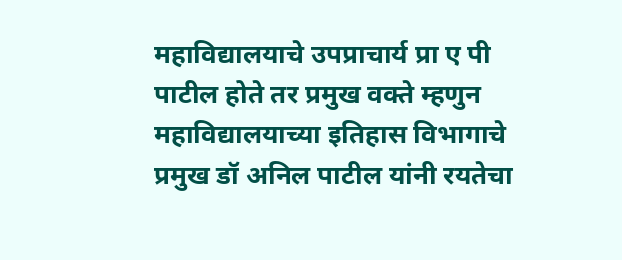महाविद्यालयाचे उपप्राचार्य प्रा ए पी पाटील होते तर प्रमुख वक्ते म्हणुन महाविद्यालयाच्या इतिहास विभागाचे प्रमुख डॉ अनिल पाटील यांनी रयतेचा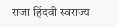राजा हिंदवी स्वराज्य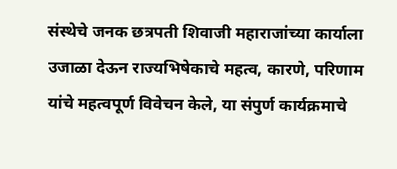संस्थेचे जनक छत्रपती शिवाजी महाराजांच्या कार्याला उजाळा देऊन राज्यभिषेकाचे महत्व, कारणे, परिणाम यांचे महत्वपूर्ण विवेचन केले, या संपुर्ण कार्यक्रमाचे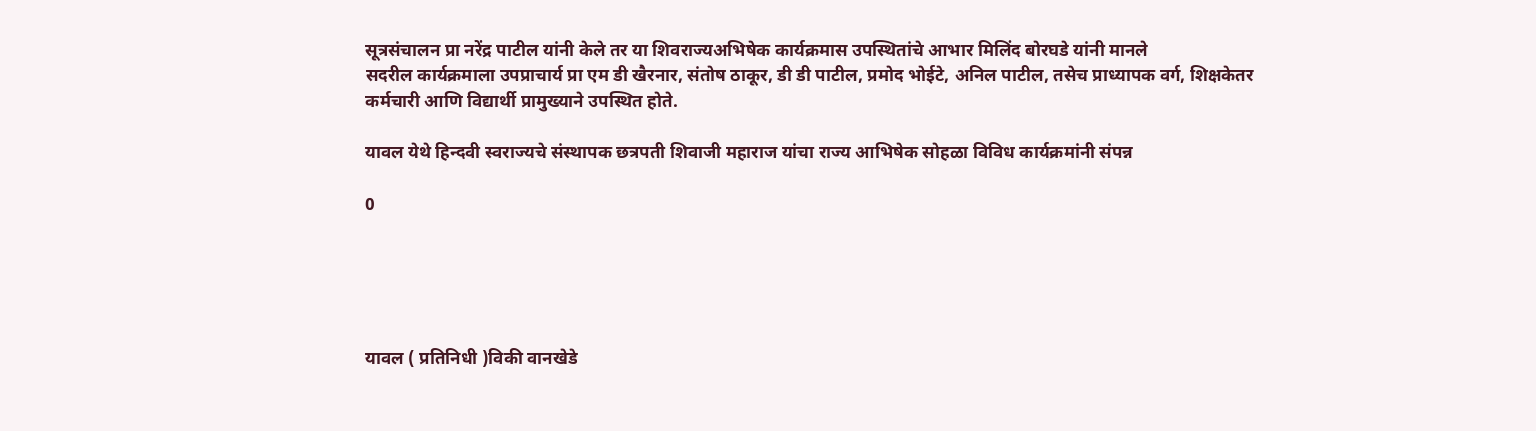सूत्रसंचालन प्रा नरेंद्र पाटील यांनी केले तर या शिवराज्यअभिषेक कार्यक्रमास उपस्थितांचे आभार मिलिंद बोरघडे यांनी मानले
सदरील कार्यक्रमाला उपप्राचार्य प्रा एम डी खैरनार, संतोष ठाकूर, डी डी पाटील, प्रमोद भोईटे, अनिल पाटील, तसेच प्राध्यापक वर्ग, शिक्षकेतर कर्मचारी आणि विद्यार्थी प्रामुख्याने उपस्थित होते.

यावल येथे हिन्दवी स्वराज्यचे संस्थापक छत्रपती शिवाजी महाराज यांचा राज्य आभिषेक सोहळा विविध कार्यक्रमांनी संपन्न

0





यावल ( प्रतिनिधी )विकी वानखेडे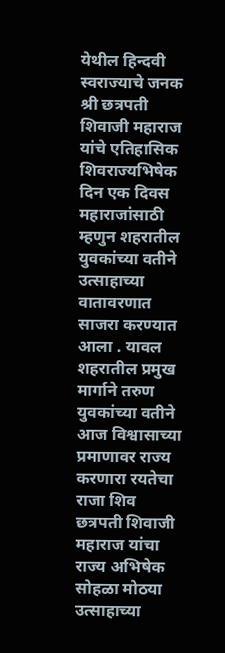येथील हिन्दवी स्वराज्याचे जनक श्री छत्रपती शिवाजी महाराज यांचे एतिहासिक शिवराज्यभिषेक दिन एक दिवस महाराजांसाठी म्हणुन शहरातील युवकांच्या वतीने उत्साहाच्या वातावरणात साजरा करण्यात आला . यावल शहरातील प्रमुख मार्गाने तरुण युवकांच्या वतीने आज विश्वासाच्या प्रमाणावर राज्य करणारा रयतेचा राजा शिव छत्रपती शिवाजी महाराज यांचा राज्य अभिषेक सोहळा मोठया उत्साहाच्या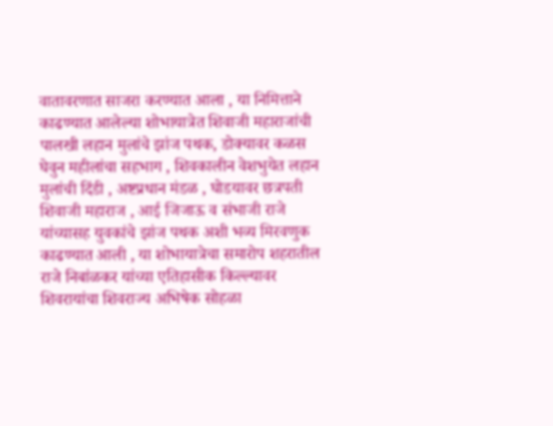वातावरणात साजरा करण्यात आला , या निमित्ताने काढण्यात आलेल्या शोभायात्रेत शिवाजी महाराजांची पालखी लहान मुलांचे झांज पथक, डोक्यावर कळस घेवुन महीलांचा सहभाग , शिवकालीन वेशभुयेत लहान मुलांची दिंडी , अष्टप्रधान मंडळ , घोडयावर छत्रपती शिवाजी महाराज , आई जिजाऊ व संभाजी राजे यांच्यासह युवकांचे झांज पथक अशी भव्य मिरवणुक काढण्यात आली , या शोभायात्रेचा समारोप शहरातील राजे निबांळकर यांच्या एतिहासीक किल्ल्यावर शिवरायांचा शिवराज्य अभिषेक सोहळा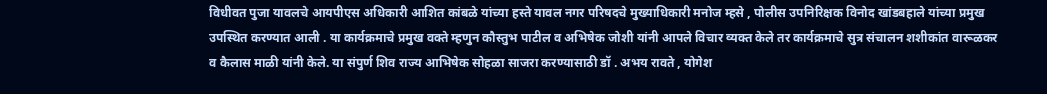विधीवत पुजा यावलचे आयपीएस अधिकारी आशित कांबळे यांच्या हस्ते यावल नगर परिषदचे मुख्याधिकारी मनोज म्हसे , पोलीस उपनिरिक्षक विनोद खांडबहाले यांच्या प्रमुख उपस्थित करण्यात आली . या कार्यक्रमाचे प्रमुख वक्ते म्हणुन कौस्तुभ पाटील व अभिषेक जोशी यांनी आपले विचार व्यक्त केले तर कार्यक्रमाचे सुत्र संचालन शशीकांत वारूळकर व कैलास माळी यांनी केले. या संपुर्ण शिव राज्य आभिषेक सोहळा साजरा करण्यासाठी डॉ . अभय रावते , योगेश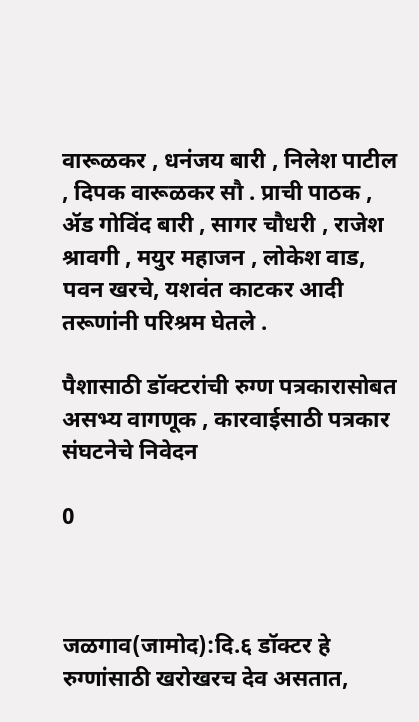वारूळकर , धनंजय बारी , निलेश पाटील , दिपक वारूळकर सौ . प्राची पाठक , ॲड गोविंद बारी , सागर चौधरी , राजेश श्रावगी , मयुर महाजन , लोकेश वाड, पवन खरचे, यशवंत काटकर आदी तरूणांनी परिश्रम घेतले .

पैशासाठी डॉक्टरांची रुग्ण पत्रकारासोबत असभ्य वागणूक , कारवाईसाठी पत्रकार संघटनेचे निवेदन

0



जळगाव(जामोद):दि.६ डॉक्टर हे रुग्णांसाठी खरोखरच देव असतात,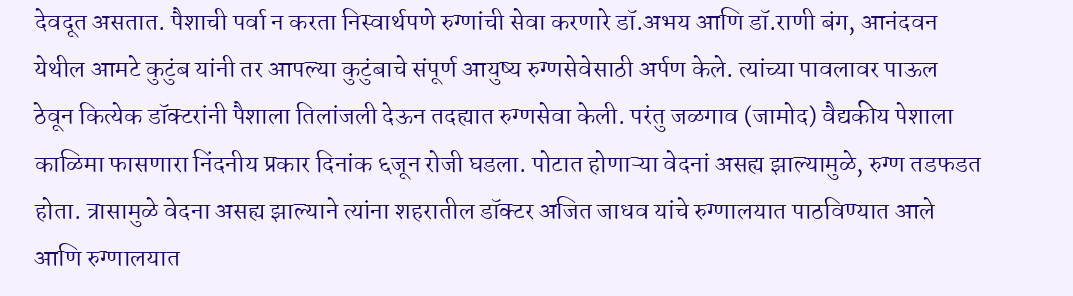देवदूत असतात. पैशाची पर्वा न करता निस्वार्थपणे रुग्णांची सेवा करणारे डॉ.अभय आणि डॉ.राणी बंग, आनंदवन येथील आमटे कुटुंब यांनी तर आपल्या कुटुंबाचे संपूर्ण आयुष्य रुग्णसेवेसाठी अर्पण केले. त्यांच्या पावलावर पाऊल ठेवून कित्येक डॉक्‍टरांनी पैशाला तिलांजली देऊन तदह्यात रुग्णसेवा केली. परंतु जळगाव (जामोद) वैद्यकीय पेशाला काळिमा फासणारा निंदनीय प्रकार दिनांक ६जून रोजी घडला. पोटात होणाऱ्या वेदनां असह्य झाल्यामुळे, रुग्ण तडफडत होता. त्रासामुळे वेदना असह्य झाल्याने त्यांना शहरातील डॉक्टर अजित जाधव यांचे रुग्णालयात पाठविण्यात आले आणि रुग्णालयात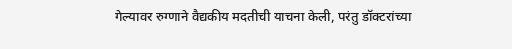गेल्यावर रुग्णाने वैद्यकीय मदतीची याचना केली, परंतु डॉक्टरांच्या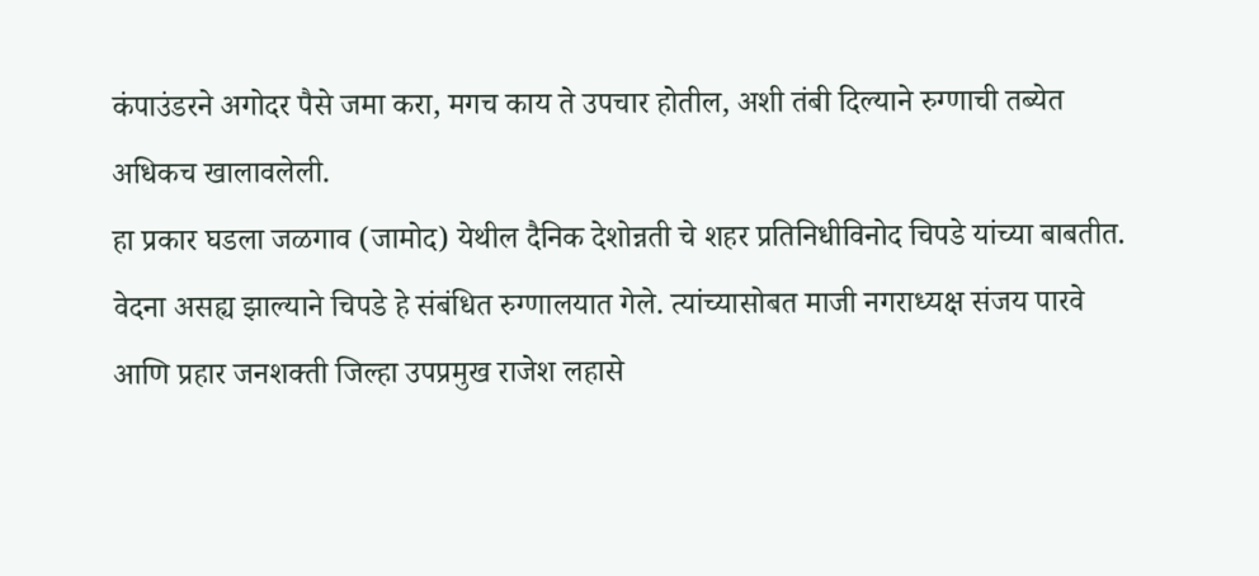कंपाउंडरने अगोदर पैसे जमा करा, मगच काय ते उपचार होतील, अशी तंबी दिल्याने रुग्णाची तब्येत अधिकच खालावलेली.
हा प्रकार घडला जळगाव (जामोद) येथील दैनिक देशोन्नती चे शहर प्रतिनिधीविनोद चिपडे यांच्या बाबतीत. वेदना असह्य झाल्याने चिपडे हे संबंधित रुग्णालयात गेले. त्यांच्यासोबत माजी नगराध्यक्ष संजय पारवे आणि प्रहार जनशक्ती जिल्हा उपप्रमुख राजेश लहासे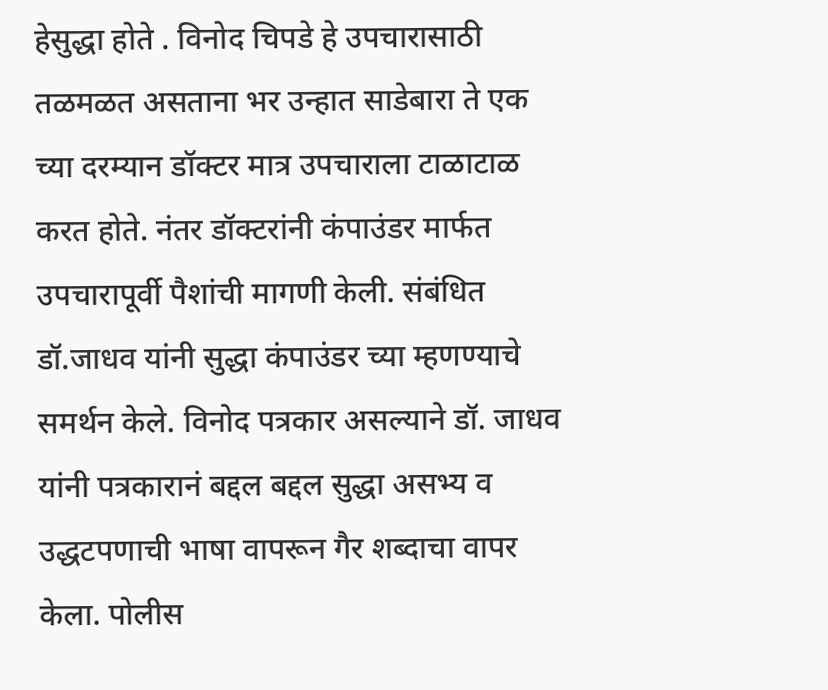हेसुद्धा होते . विनोद चिपडे हे उपचारासाठी तळमळत असताना भर उन्हात साडेबारा ते एक च्या दरम्यान डॉक्टर मात्र उपचाराला टाळाटाळ करत होते. नंतर डॉक्टरांनी कंपाउंडर मार्फत उपचारापूर्वी पैशांची मागणी केली. संबंधित डॉ.जाधव यांनी सुद्धा कंपाउंडर च्या म्हणण्याचे समर्थन केले. विनोद पत्रकार असल्याने डॉ. जाधव यांनी पत्रकारानं बद्दल बद्दल सुद्धा असभ्य व उद्धटपणाची भाषा वापरून गैर शब्दाचा वापर केला. पोलीस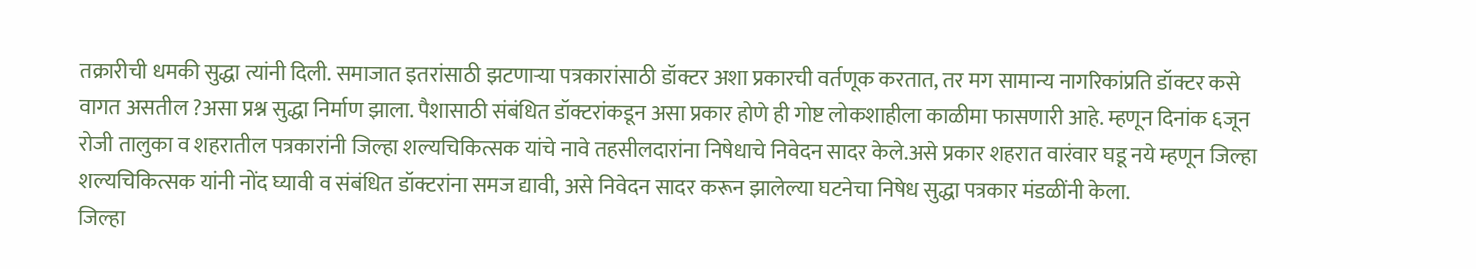तक्रारीची धमकी सुद्धा त्यांनी दिली. समाजात इतरांसाठी झटणाऱ्या पत्रकारांसाठी डॉक्टर अशा प्रकारची वर्तणूक करतात, तर मग सामान्य नागरिकांप्रति डॉक्टर कसे वागत असतील ?असा प्रश्न सुद्धा निर्माण झाला. पैशासाठी संबंधित डॉक्टरांकडून असा प्रकार होणे ही गोष्ट लोकशाहीला काळीमा फासणारी आहे. म्हणून दिनांक ६जून रोजी तालुका व शहरातील पत्रकारांनी जिल्हा शल्यचिकित्सक यांचे नावे तहसीलदारांना निषेधाचे निवेदन सादर केले.असे प्रकार शहरात वारंवार घडू नये म्हणून जिल्हा शल्यचिकित्सक यांनी नोंद घ्यावी व संबंधित डॉक्टरांना समज द्यावी, असे निवेदन सादर करून झालेल्या घटनेचा निषेध सुद्धा पत्रकार मंडळींनी केला.
जिल्हा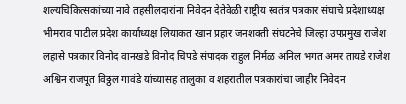शल्यचिकित्सकांच्या नावे तहसीलदारांना निवेदन देतेवेळी राष्ट्रीय स्वतंत्र पत्रकार संघाचे प्रदेशाध्यक्ष भीमराव पाटील प्रदेश कार्याध्यक्ष लियाकत खान प्रहार जनशक्ती संघटनेचे जिल्हा उपप्रमुख राजेश लहासे पत्रकार विनोद वानखडे विनोद चिपडे संपादक राहुल निर्मळ अनिल भगत अमर तायडे राजेश अश्विन राजपूत विठ्ठल गावंडे यांच्यासह तालुका व शहरातील पत्रकारांचा जाहीर निवेदन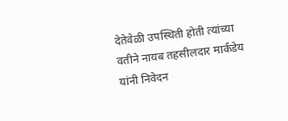देतेवेळी उपस्थिती होती त्यांच्या वतीने नायब तहसीलदार मार्कंडेय यांनी निवेदन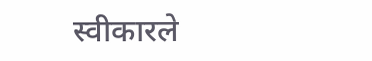स्वीकारले